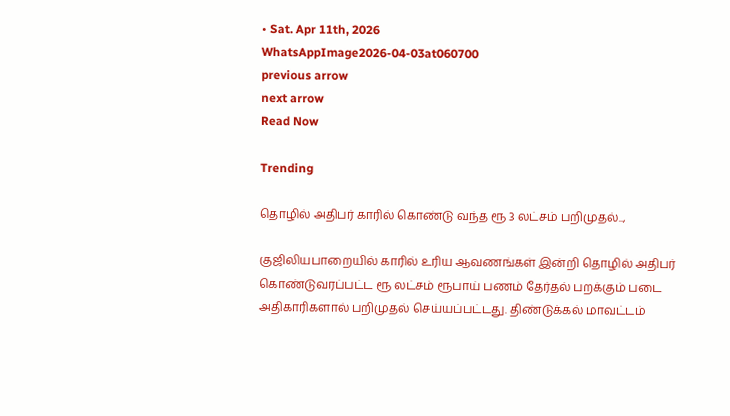• Sat. Apr 11th, 2026
WhatsAppImage2026-04-03at060700
previous arrow
next arrow
Read Now

Trending

தொழில் அதிபர் காரில் கொண்டு வந்த ரூ 3 லட்சம் பறிமுதல்..,

குஜிலியபாறையில் காரில் உரிய ஆவணங்கள் இன்றி தொழில் அதிபர் கொண்டுவரப்பட்ட ரூ லட்சம் ரூபாய் பணம் தேர்தல் பறக்கும் படை அதிகாரிகளால் பறிமுதல் செய்யப்பட்டது. திண்டுக்கல் மாவட்டம்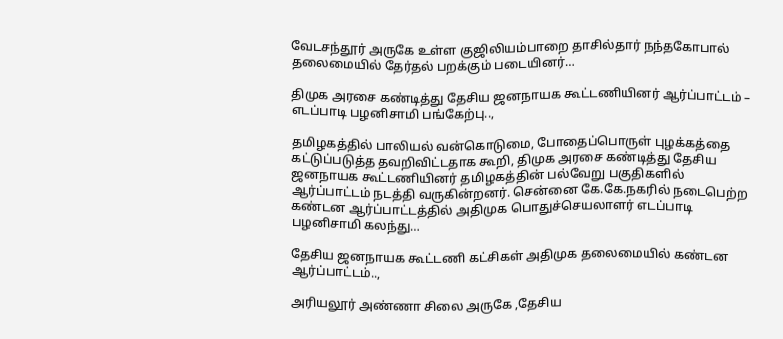வேடசந்தூர் அருகே உள்ள குஜிலியம்பாறை தாசில்தார் நந்தகோபால் தலைமையில் தேர்தல் பறக்கும் படையினர்…

திமுக அரசை கண்டித்து தேசிய ஜனநாயக கூட்டணியினர் ஆர்ப்பாட்டம் – எடப்பாடி பழனிசாமி பங்கேற்பு..,

தமிழகத்தில் பாலியல் வன்கொடுமை, போதைப்பொருள் புழக்கத்தை கட்டுப்படுத்த தவறிவிட்டதாக கூறி, திமுக அரசை கண்டித்து தேசிய ஜனநாயக கூட்டணியினர் தமிழகத்தின் பல்வேறு பகுதிகளில் ஆர்ப்பாட்டம் நடத்தி வருகின்றனர். சென்னை கே.கே.நகரில் நடைபெற்ற கண்டன ஆர்ப்பாட்டத்தில் அதிமுக பொதுச்செயலாளர் எடப்பாடி பழனிசாமி கலந்து…

தேசிய ஜனநாயக கூட்டணி கட்சிகள் அதிமுக தலைமையில் கண்டன ஆர்ப்பாட்டம்..,

அரியலூர் அண்ணா சிலை அருகே ,தேசிய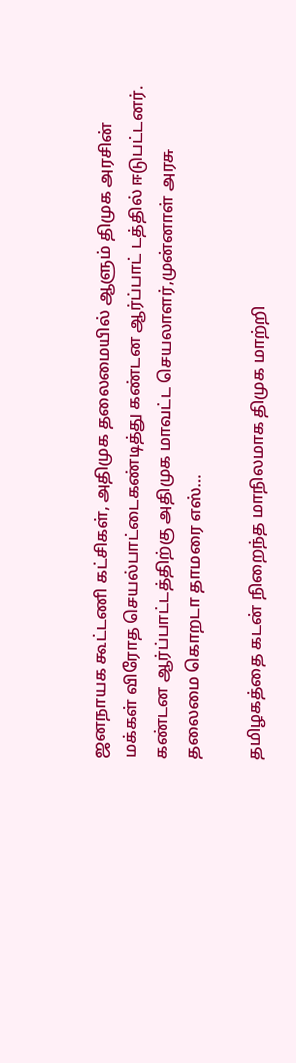ஜனநாயக கூட்டணி கட்சிகள், அதிமுக தலைமையில் ஆளும் திமுக அரசின் மக்கள் விரோத செயல்பாட்டைகண்டித்து கண்டன ஆர்ப்பாட் டத்தில் ஈடுபட்டனர். கண்டன ஆர்ப்பாட்டத்திற்கு அதிமுக மாவட்ட செயலாளர்,முன்னாள் அரசு தலைமை கொறடா தாமரை எஸ்…

தமிழகத்தை கடன் நிறைந்த மாநிலமாக திமுக மாற்றி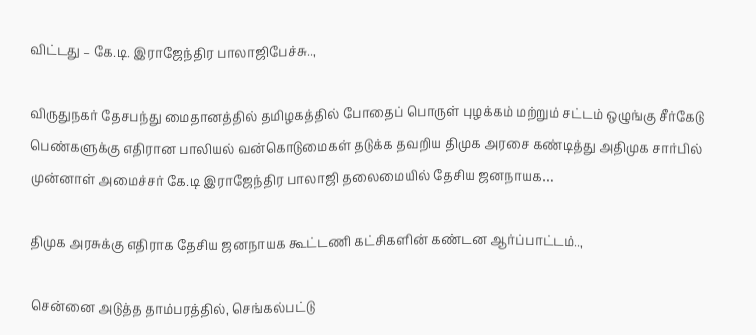விட்டது – கே.டி. இராஜேந்திர பாலாஜிபேச்சு..,

விருதுநகர் தேசபந்து மைதானத்தில் தமிழகத்தில் போதைப் பொருள் புழக்கம் மற்றும் சட்டம் ஒழுங்கு சீர்கேடு பெண்களுக்கு எதிரான பாலியல் வன்கொடுமைகள் தடுக்க தவறிய திமுக அரசை கண்டித்து அதிமுக சார்பில் முன்னாள் அமைச்சர் கே.டி இராஜேந்திர பாலாஜி தலைமையில் தேசிய ஜனநாயக…

திமுக அரசுக்கு எதிராக தேசிய ஜனநாயக கூட்டணி கட்சிகளின் கண்டன ஆர்ப்பாட்டம்..,

சென்னை அடுத்த தாம்பரத்தில், செங்கல்பட்டு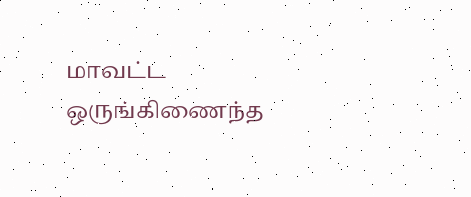மாவட்ட ஒருங்கிணைந்த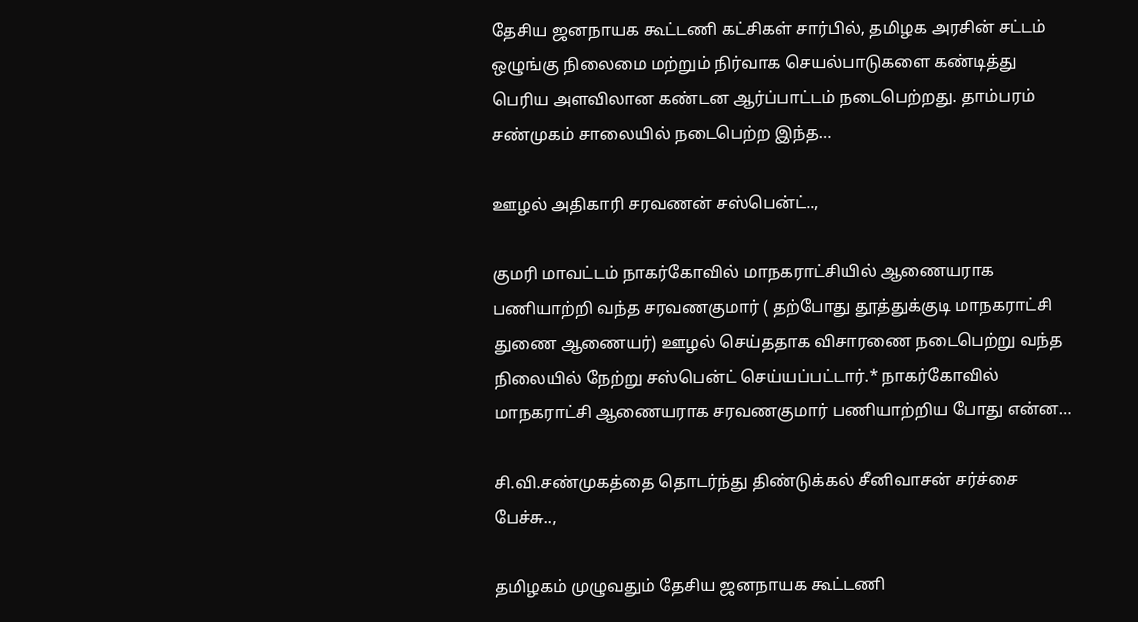தேசிய ஜனநாயக கூட்டணி கட்சிகள் சார்பில், தமிழக அரசின் சட்டம் ஒழுங்கு நிலைமை மற்றும் நிர்வாக செயல்பாடுகளை கண்டித்து பெரிய அளவிலான கண்டன ஆர்ப்பாட்டம் நடைபெற்றது. தாம்பரம் சண்முகம் சாலையில் நடைபெற்ற இந்த…

ஊழல் அதிகாரி சரவணன் சஸ்பென்ட்..,

குமரி மாவட்டம் நாகர்கோவில் மாநகராட்சியில் ஆணையராக பணியாற்றி வந்த சரவணகுமார் ( தற்போது தூத்துக்குடி மாநகராட்சி துணை ஆணையர்) ஊழல் செய்ததாக விசாரணை நடைபெற்று வந்த நிலையில் நேற்று சஸ்பென்ட் செய்யப்பட்டார்.* நாகர்கோவில் மாநகராட்சி ஆணையராக சரவணகுமார் பணியாற்றிய போது என்ன…

சி.வி.சண்முகத்தை தொடர்ந்து திண்டுக்கல் சீனிவாசன் சர்ச்சை பேச்சு..,

தமிழகம் முழுவதும் தேசிய ஜனநாயக கூட்டணி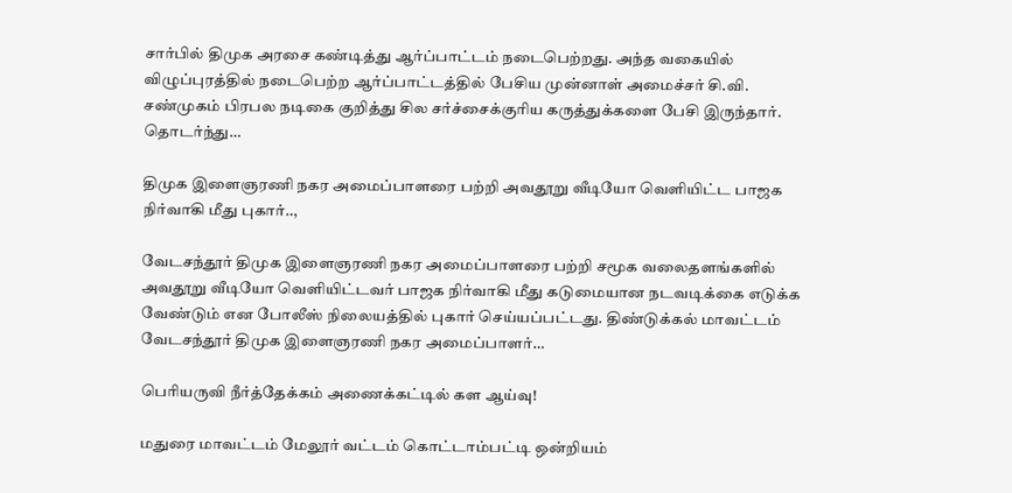சார்பில் திமுக அரசை கண்டித்து ஆர்ப்பாட்டம் நடைபெற்றது. அந்த வகையில் விழுப்புரத்தில் நடைபெற்ற ஆர்ப்பாட்டத்தில் பேசிய முன்னாள் அமைச்சர் சி.வி. சண்முகம் பிரபல நடிகை குறித்து சில சர்ச்சைக்குரிய கருத்துக்களை பேசி இருந்தார். தொடர்ந்து…

திமுக இளைஞரணி நகர அமைப்பாளரை பற்றி அவதூறு வீடியோ வெளியிட்ட பாஜக நிர்வாகி மீது புகார்..,

வேடசந்தூர் திமுக இளைஞரணி நகர அமைப்பாளரை பற்றி சமூக வலைதளங்களில் அவதூறு வீடியோ வெளியிட்டவர் பாஜக நிர்வாகி மீது கடுமையான நடவடிக்கை எடுக்க வேண்டும் என போலீஸ் நிலையத்தில் புகார் செய்யப்பட்டது. திண்டுக்கல் மாவட்டம் வேடசந்தூர் திமுக இளைஞரணி நகர அமைப்பாளர்…

பெரியருவி நீர்த்தேக்கம் அணைக்கட்டில் கள ஆய்வு!

மதுரை மாவட்டம் மேலூர் வட்டம் கொட்டாம்பட்டி ஒன்றியம்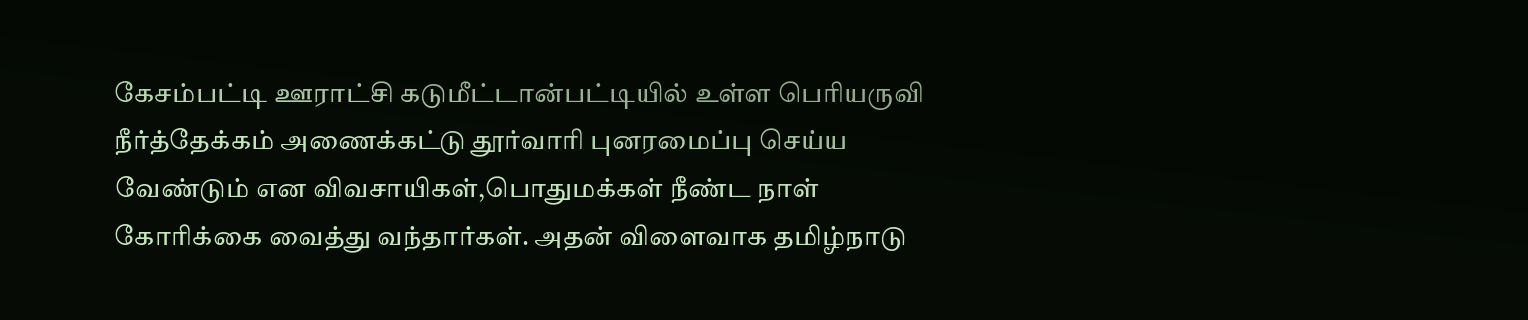கேசம்பட்டி ஊராட்சி கடுமீட்டான்பட்டியில் உள்ள பெரியருவி நீர்த்தேக்கம் அணைக்கட்டு தூர்வாரி புனரமைப்பு செய்ய வேண்டும் என விவசாயிகள்,பொதுமக்கள் நீண்ட நாள் கோரிக்கை வைத்து வந்தார்கள். அதன் விளைவாக தமிழ்நாடு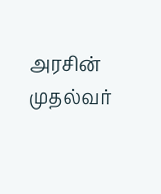அரசின் முதல்வர்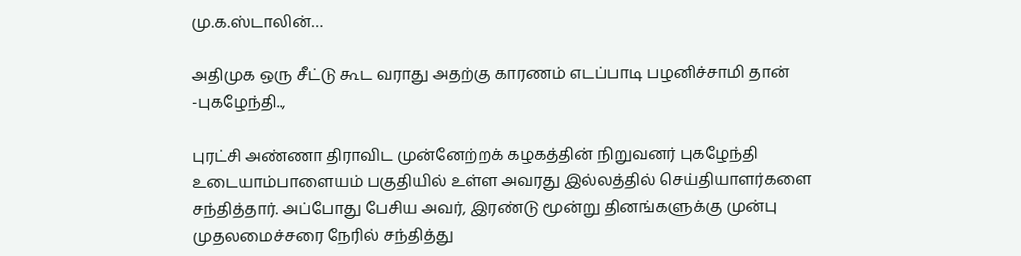மு.க.ஸ்டாலின்…

அதிமுக ஒரு சீட்டு கூட வராது அதற்கு காரணம் எடப்பாடி பழனிச்சாமி தான் -புகழேந்தி..,

புரட்சி அண்ணா திராவிட முன்னேற்றக் கழகத்தின் நிறுவனர் புகழேந்தி உடையாம்பாளையம் பகுதியில் உள்ள அவரது இல்லத்தில் செய்தியாளர்களை சந்தித்தார். அப்போது பேசிய அவர், இரண்டு மூன்று தினங்களுக்கு முன்பு முதலமைச்சரை நேரில் சந்தித்து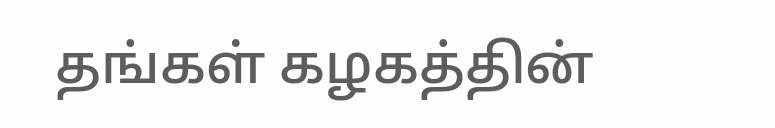தங்கள் கழகத்தின்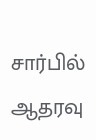சார்பில் ஆதரவு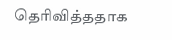தெரிவித்ததாக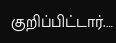குறிப்பிட்டார்.…